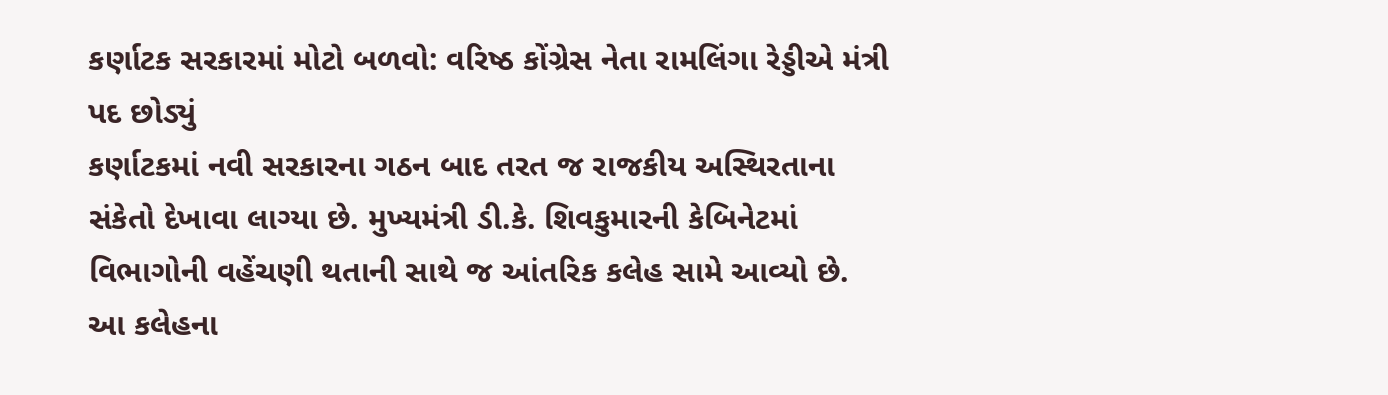કર્ણાટક સરકારમાં મોટો બળવો: વરિષ્ઠ કોંગ્રેસ નેતા રામલિંગા રેડ્ડીએ મંત્રી પદ છોડ્યું
કર્ણાટકમાં નવી સરકારના ગઠન બાદ તરત જ રાજકીય અસ્થિરતાના સંકેતો દેખાવા લાગ્યા છે. મુખ્યમંત્રી ડી.કે. શિવકુમારની કેબિનેટમાં વિભાગોની વહેંચણી થતાની સાથે જ આંતરિક કલેહ સામે આવ્યો છે. આ કલેહના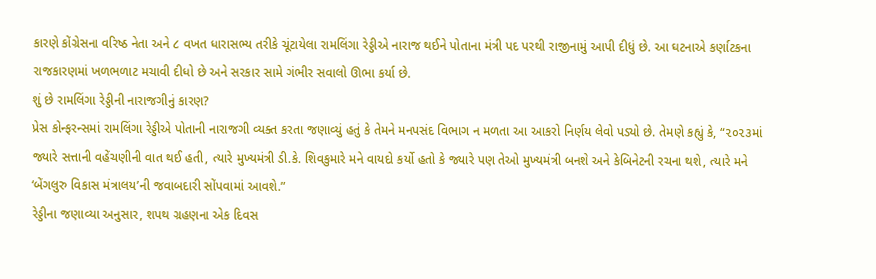કારણે કોંગ્રેસના વરિષ્ઠ નેતા અને ૮ વખત ધારાસભ્ય તરીકે ચૂંટાયેલા રામલિંગા રેડ્ડીએ નારાજ થઈને પોતાના મંત્રી પદ પરથી રાજીનામું આપી દીધું છે. આ ઘટનાએ કર્ણાટકના રાજકારણમાં ખળભળાટ મચાવી દીધો છે અને સરકાર સામે ગંભીર સવાલો ઊભા કર્યા છે.
શું છે રામલિંગા રેડ્ડીની નારાજગીનું કારણ?
પ્રેસ કોન્ફરન્સમાં રામલિંગા રેડ્ડીએ પોતાની નારાજગી વ્યક્ત કરતા જણાવ્યું હતું કે તેમને મનપસંદ વિભાગ ન મળતા આ આકરો નિર્ણય લેવો પડ્યો છે. તેમણે કહ્યું કે, “૨૦૨૩માં જ્યારે સત્તાની વહેંચણીની વાત થઈ હતી, ત્યારે મુખ્યમંત્રી ડી.કે. શિવકુમારે મને વાયદો કર્યો હતો કે જ્યારે પણ તેઓ મુખ્યમંત્રી બનશે અને કેબિનેટની રચના થશે, ત્યારે મને ‘બેંગલુરુ વિકાસ મંત્રાલય’ની જવાબદારી સોંપવામાં આવશે.”
રેડ્ડીના જણાવ્યા અનુસાર, શપથ ગ્રહણના એક દિવસ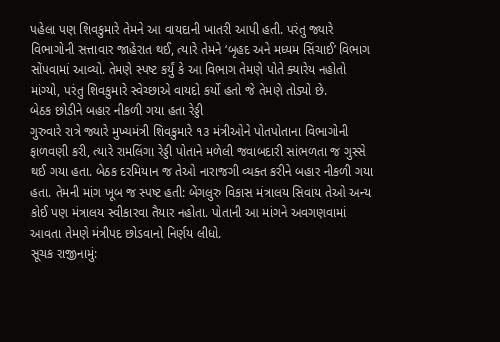પહેલા પણ શિવકુમારે તેમને આ વાયદાની ખાતરી આપી હતી. પરંતુ જ્યારે વિભાગોની સત્તાવાર જાહેરાત થઈ, ત્યારે તેમને ‘બૃહદ અને મધ્યમ સિંચાઈ’ વિભાગ સોંપવામાં આવ્યો. તેમણે સ્પષ્ટ કર્યું કે આ વિભાગ તેમણે પોતે ક્યારેય નહોતો માંગ્યો, પરંતુ શિવકુમારે સ્વેચ્છાએ વાયદો કર્યો હતો જે તેમણે તોડ્યો છે.
બેઠક છોડીને બહાર નીકળી ગયા હતા રેડ્ડી
ગુરુવારે રાત્રે જ્યારે મુખ્યમંત્રી શિવકુમારે ૧૩ મંત્રીઓને પોતપોતાના વિભાગોની ફાળવણી કરી, ત્યારે રામલિંગા રેડ્ડી પોતાને મળેલી જવાબદારી સાંભળતા જ ગુસ્સે થઈ ગયા હતા. બેઠક દરમિયાન જ તેઓ નારાજગી વ્યક્ત કરીને બહાર નીકળી ગયા હતા. તેમની માંગ ખૂબ જ સ્પષ્ટ હતી: બેંગલુરુ વિકાસ મંત્રાલય સિવાય તેઓ અન્ય કોઈ પણ મંત્રાલય સ્વીકારવા તૈયાર નહોતા. પોતાની આ માંગને અવગણવામાં આવતા તેમણે મંત્રીપદ છોડવાનો નિર્ણય લીધો.
સૂચક રાજીનામું: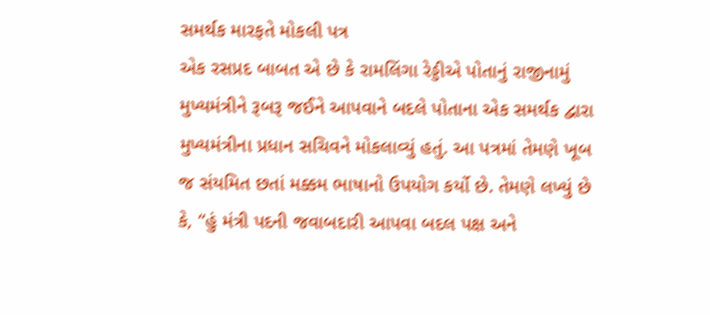સમર્થક મારફતે મોકલી પત્ર
એક રસપ્રદ બાબત એ છે કે રામલિંગા રેડ્ડીએ પોતાનું રાજીનામું મુખ્યમંત્રીને રૂબરૂ જઈને આપવાને બદલે પોતાના એક સમર્થક દ્વારા મુખ્યમંત્રીના પ્રધાન સચિવને મોકલાવ્યું હતું. આ પત્રમાં તેમણે ખૂબ જ સંયમિત છતાં મક્કમ ભાષાનો ઉપયોગ કર્યો છે. તેમણે લખ્યું છે કે, “હું મંત્રી પદની જવાબદારી આપવા બદલ પક્ષ અને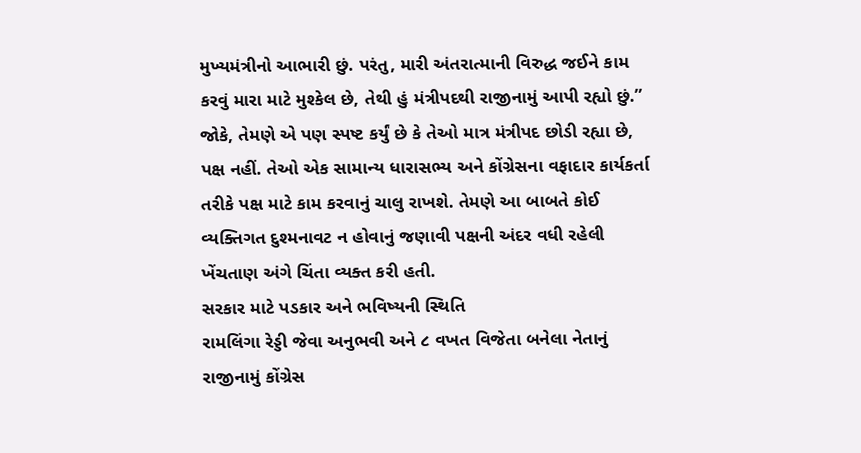મુખ્યમંત્રીનો આભારી છું. પરંતુ, મારી અંતરાત્માની વિરુદ્ધ જઈને કામ કરવું મારા માટે મુશ્કેલ છે, તેથી હું મંત્રીપદથી રાજીનામું આપી રહ્યો છું.”
જોકે, તેમણે એ પણ સ્પષ્ટ કર્યું છે કે તેઓ માત્ર મંત્રીપદ છોડી રહ્યા છે, પક્ષ નહીં. તેઓ એક સામાન્ય ધારાસભ્ય અને કોંગ્રેસના વફાદાર કાર્યકર્તા તરીકે પક્ષ માટે કામ કરવાનું ચાલુ રાખશે. તેમણે આ બાબતે કોઈ વ્યક્તિગત દુશ્મનાવટ ન હોવાનું જણાવી પક્ષની અંદર વધી રહેલી ખેંચતાણ અંગે ચિંતા વ્યક્ત કરી હતી.
સરકાર માટે પડકાર અને ભવિષ્યની સ્થિતિ
રામલિંગા રેડ્ડી જેવા અનુભવી અને ૮ વખત વિજેતા બનેલા નેતાનું રાજીનામું કોંગ્રેસ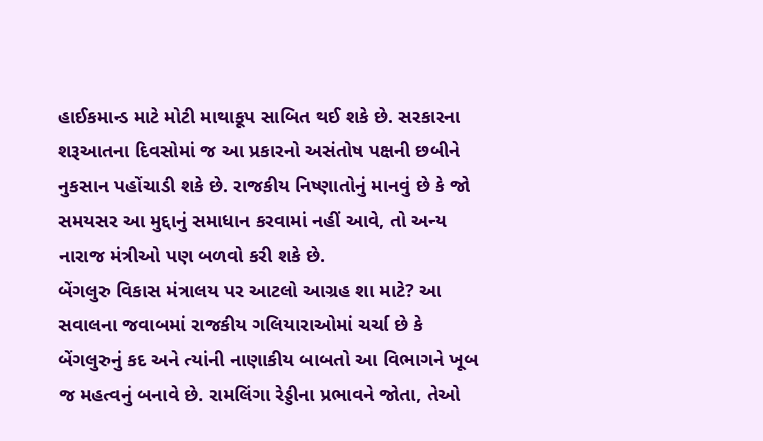હાઈકમાન્ડ માટે મોટી માથાકૂપ સાબિત થઈ શકે છે. સરકારના શરૂઆતના દિવસોમાં જ આ પ્રકારનો અસંતોષ પક્ષની છબીને નુકસાન પહોંચાડી શકે છે. રાજકીય નિષ્ણાતોનું માનવું છે કે જો સમયસર આ મુદ્દાનું સમાધાન કરવામાં નહીં આવે, તો અન્ય નારાજ મંત્રીઓ પણ બળવો કરી શકે છે.
બેંગલુરુ વિકાસ મંત્રાલય પર આટલો આગ્રહ શા માટે? આ સવાલના જવાબમાં રાજકીય ગલિયારાઓમાં ચર્ચા છે કે બેંગલુરુનું કદ અને ત્યાંની નાણાકીય બાબતો આ વિભાગને ખૂબ જ મહત્વનું બનાવે છે. રામલિંગા રેડ્ડીના પ્રભાવને જોતા, તેઓ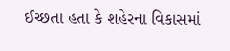ઈચ્છતા હતા કે શહેરના વિકાસમાં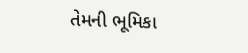તેમની ભૂમિકા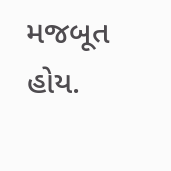મજબૂત હોય.